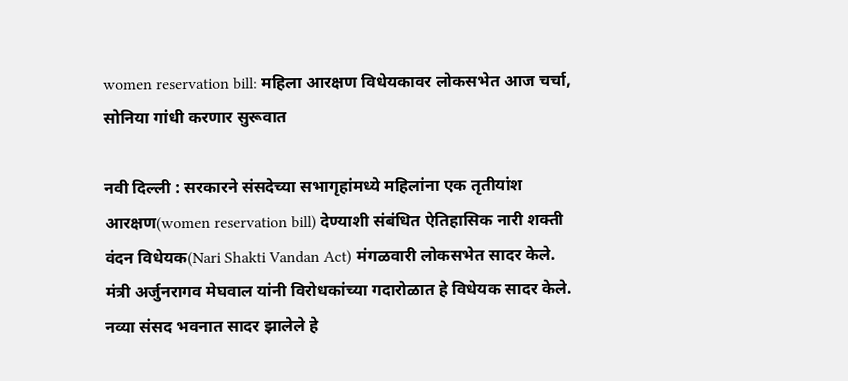women reservation bill: महिला आरक्षण विधेयकावर लोकसभेत आज चर्चा, सोनिया गांधी करणार सुरूवात

नवी दिल्ली : सरकारने संसदेच्या सभागृहांमध्ये महिलांना एक तृतीयांश आरक्षण(women reservation bill) देण्याशी संबंधित ऐतिहासिक नारी शक्ती वंदन विधेयक(Nari Shakti Vandan Act) मंगळवारी लोकसभेत सादर केले. मंत्री अर्जुनरागव मेघवाल यांनी विरोधकांच्या गदारोळात हे विधेयक सादर केले. नव्या संसद भवनात सादर झालेले हे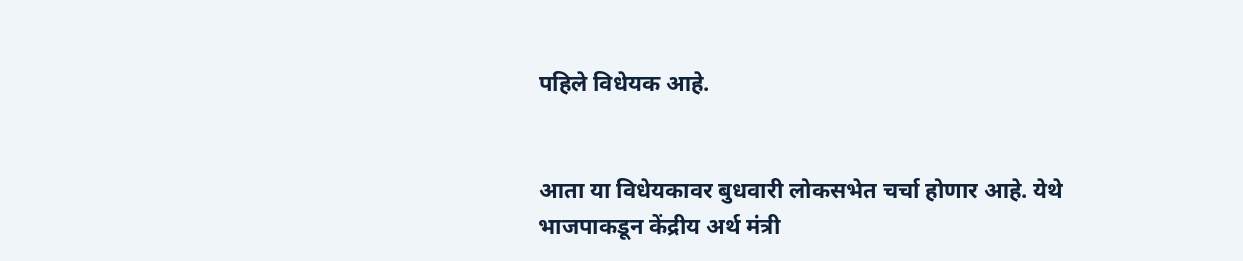पहिले विधेयक आहे.


आता या विधेयकावर बुधवारी लोकसभेत चर्चा होणार आहे. येथे भाजपाकडून केंद्रीय अर्थ मंत्री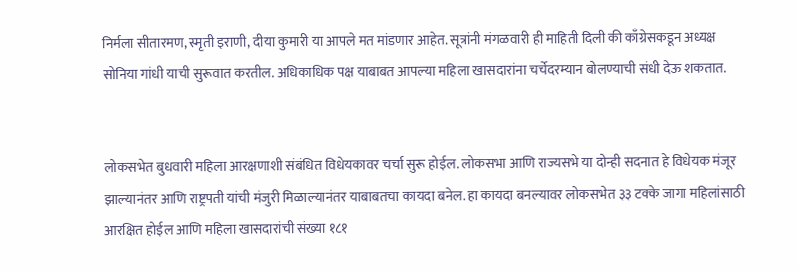निर्मला सीतारमण, स्मृती इराणी, दीया कुमारी या आपले मत मांडणार आहेत. सूत्रांनी मंगळवारी ही माहिती दिली की काँग्रेसकडून अध्यक्ष सोनिया गांधी याची सुरूवात करतील. अधिकाधिक पक्ष याबाबत आपल्या महिला खासदारांना चर्चेदरम्यान बोलण्याची संधी देऊ शकतात.


लोकसभेत बुधवारी महिला आरक्षणाशी संबंधित विधेयकावर चर्चा सुरू होईल. लोकसभा आणि राज्यसभे या दोन्ही सदनात हे विधेयक मंजूर झाल्यानंतर आणि राष्ट्रपती यांची मंजुरी मिळाल्यानंतर याबाबतचा कायदा बनेल. हा कायदा बनल्यावर लोकसभेत ३३ टक्के जागा महिलांसाठी आरक्षित होईल आणि महिला खासदारांची संख्या १८१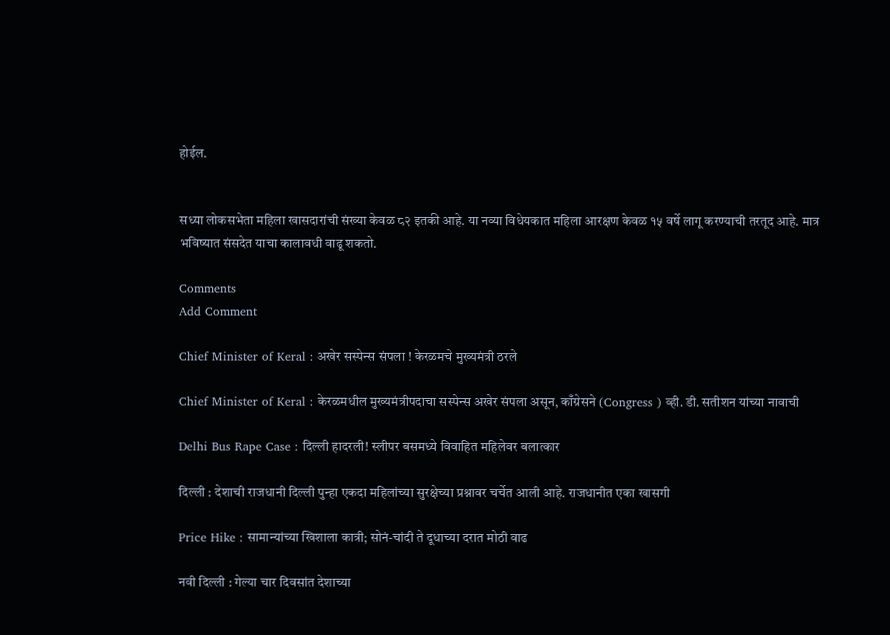होईल.


सध्या लोकसभेता महिला खासदारांची संख्या केवळ ८२ इतकी आहे. या नव्या विधेयकात महिला आरक्षण केवळ १५ वर्षे लागू करण्याची तरतूद आहे. मात्र भविष्यात संसदेत याचा कालावधी वाढू शकतो.

Comments
Add Comment

Chief Minister of Keral : अखेर सस्पेन्स संपला ! केरळमचे मुख्यमंत्री ठरले

Chief Minister of Keral : केरळमधील मुख्यमंत्रीपदाचा सस्पेन्स अखेर संपला असून, काँग्रेसने (Congress ) व्ही. डी. सतीशन यांच्या नावाची

Delhi Bus Rape Case : दिल्ली हादरली! स्लीपर बसमध्ये विवाहित महिलेवर बलात्कार

दिल्ली : देशाची राजधानी दिल्ली पुन्हा एकदा महिलांच्या सुरक्षेच्या प्रश्नावर चर्चेत आली आहे. राजधानीत एका खासगी

Price Hike : सामान्यांच्या खिशाला कात्री; सोनं-चांदी ते दूधाच्या दरात मोठी वाढ

नवी दिल्ली : गेल्या चार दिवसांत देशाच्या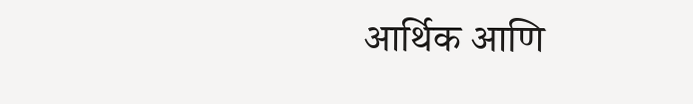आर्थिक आणि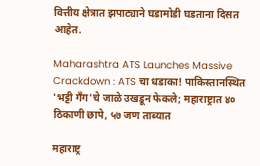वित्तीय क्षेत्रात झपाट्याने घडामोडी घडताना दिसत आहेत.

Maharashtra ATS Launches Massive Crackdown : ATS चा धडाका! पाकिस्तानस्थित 'भट्टी गँग'चे जाळे उखडून फेकले; महाराष्ट्रात ४० ठिकाणी छापे, ५७ जण ताब्यात

महाराष्ट्र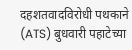दहशतवादविरोधी पथकाने (ATS) बुधवारी पहाटेच्या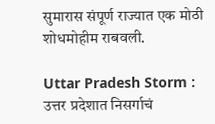सुमारास संपूर्ण राज्यात एक मोठी शोधमोहीम राबवली.

Uttar Pradesh Storm : उत्तर प्रदेशात निसर्गाचं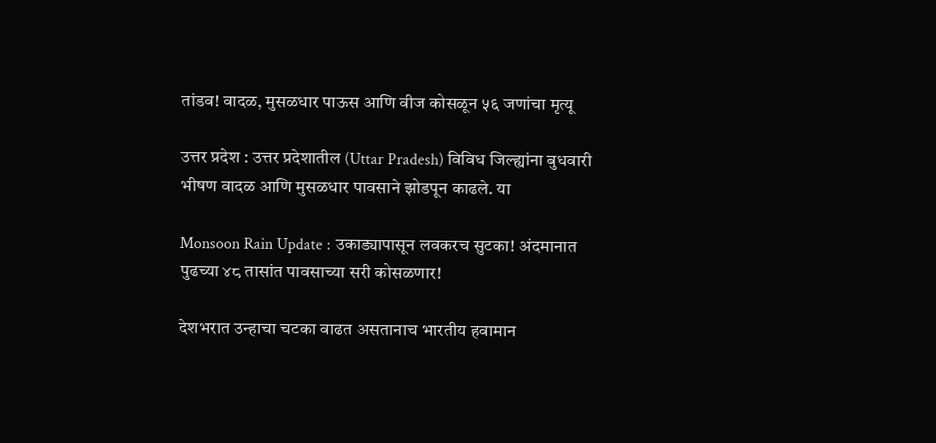तांडव! वादळ, मुसळधार पाऊस आणि वीज कोसळून ५६ जणांचा मृत्यू

उत्तर प्रदेश : उत्तर प्रदेशातील (Uttar Pradesh) विविध जिल्ह्यांना बुधवारी भीषण वादळ आणि मुसळधार पावसाने झोडपून काढले. या

Monsoon Rain Update : उकाड्यापासून लवकरच सुटका! अंदमानात पुढच्या ४८ तासांत पावसाच्या सरी कोसळणार!

देशभरात उन्हाचा चटका वाढत असतानाच भारतीय हवामान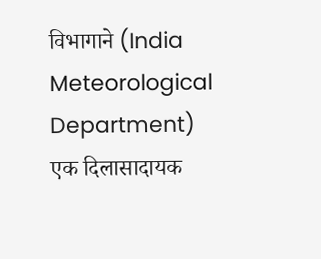विभागाने (India Meteorological Department) एक दिलासादायक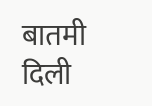बातमी दिली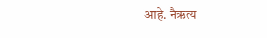आहे. नैऋत्य